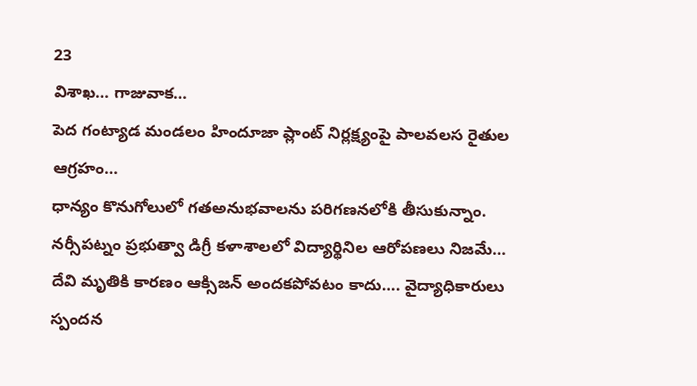23
విశాఖ… గాజువాక…
పెద గంట్యాడ మండలం హిందూజా ప్లాంట్ నిర్లక్ష్యంపై పాలవలస రైతుల ఆగ్రహం…
ధాన్యం కొనుగోలులో గతఅనుభవాలను పరిగణనలోకి తీసుకున్నాం.
నర్సీపట్నం ప్రభుత్వా డిగ్రీ కళాశాలలో విద్యార్థినిల ఆరోపణలు నిజమే…
దేవి మృతికి కారణం ఆక్సిజన్ అందకపోవటం కాదు…. వైద్యాధికారులు స్పందన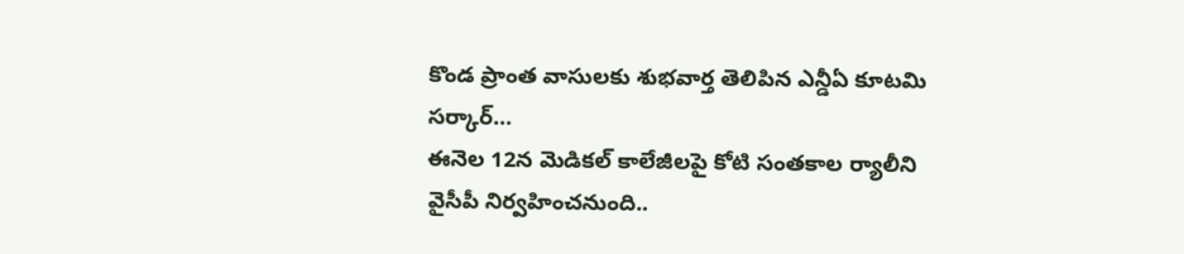కొండ ప్రాంత వాసులకు శుభవార్త తెలిపిన ఎన్డీఏ కూటమి సర్కార్…
ఈనెల 12న మెడికల్ కాలేజీలపై కోటి సంతకాల ర్యాలీని వైసీపీ నిర్వహించనుంది..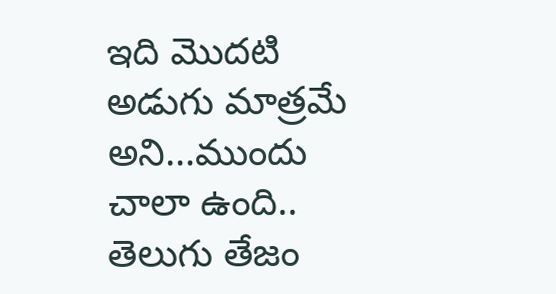ఇది మొదటి అడుగు మాత్రమే అని…ముందు చాలా ఉంది.. తెలుగు తేజం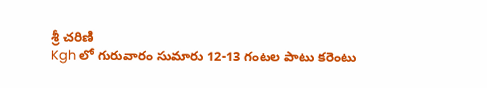శ్రీ చరిణి
Kgh లో గురువారం సుమారు 12-13 గంటల పాటు కరెంటు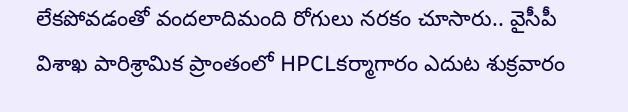లేకపోవడంతో వందలాదిమంది రోగులు నరకం చూసారు.. వైసీపీ
విశాఖ పారిశ్రామిక ప్రాంతంలో HPCLకర్మాగారం ఎదుట శుక్రవారం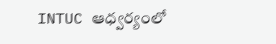INTUC ఆధ్వర్యంలో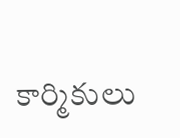కార్మికులు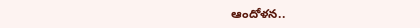ఆందోళన..